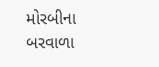મોરબીના બરવાળા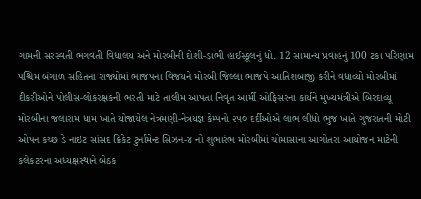ગામની સરસ્વતી ભગવતી વિદ્યાલય અને મોરબીની દોશી-ડાભી હાઈસ્કૂલનું ધો. 12 સામાન્ય પ્રવાહનું 100 ટકા પરિણામ પશ્ચિમ બંગાળ સહિતના રાજ્યોમાં ભાજપના વિજયને મોરબી જિલ્લા ભાજપે આતિશબાજી કરીને વધાવ્યો મોરબીમાં દીકરીઓને પોલીસ-લોકરક્ષકની ભરતી માટે તાલીમ આપતા નિવૃત આર્મી ઓફિસરના કાર્યને મુખ્યમંત્રીએ બિરદાવ્યૂ મોરબીના જલારામ ધામ ખાતે યોજાયેલ નેત્રમણી-નેત્રયજ્ઞ કેમ્પનો ૨૫૦ દર્દીઓએ લાભ લીધો ભુજ ખાતે ગુજરાતની મોટી ઓપન કચ્છ ડે નાઇટ સાંસદ ક્રિકેટ ટુર્નામેન્ટ સિઝન-૪ નો શુભારંભ મોરબીમાં ચોમાસાના આગોતરા આયોજન માટેની કલેકટરના અધ્યક્ષસ્થાને બેઠક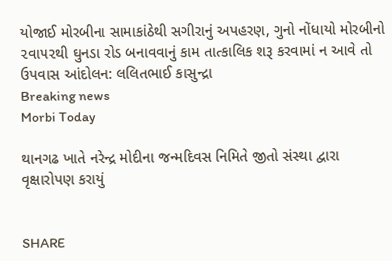યોજાઈ મોરબીના સામાકાંઠેથી સગીરાનું અપહરણ, ગુનો નોંધાયો મોરબીનો ૨વા૫૨થી ઘુનડા રોડ બનાવવાનું કામ તાત્કાલિક શરૂ કરવામાં ન આવે તો ઉપવાસ આંદોલન: લલિતભાઈ કાસુન્દ્રા
Breaking news
Morbi Today

થાનગઢ ખાતે નરેન્દ્ર મોદીના જન્મદિવસ નિમિતે જીતો સંસ્થા દ્વારા વૃક્ષારોપણ કરાયું


SHARE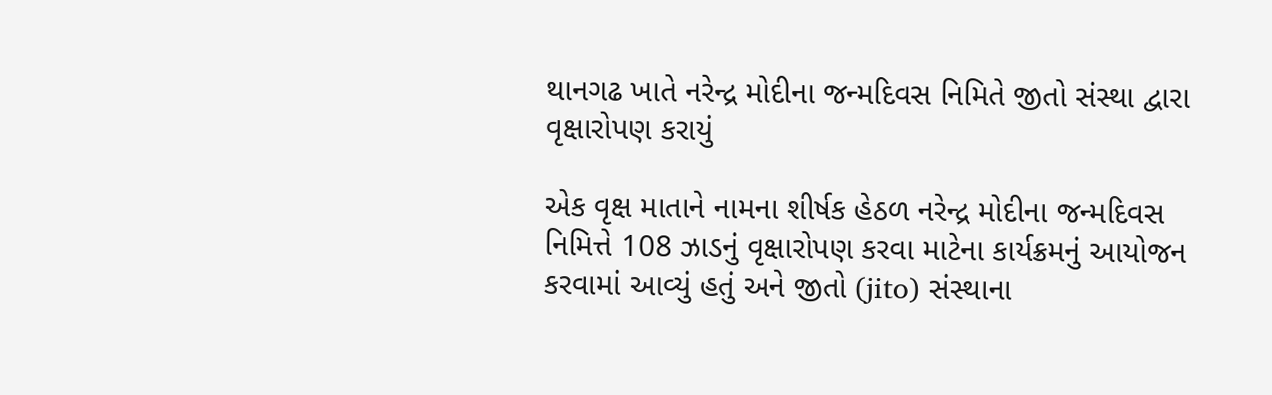થાનગઢ ખાતે નરેન્દ્ર મોદીના જન્મદિવસ નિમિતે જીતો સંસ્થા દ્વારા વૃક્ષારોપણ કરાયું

એક વૃક્ષ માતાને નામના શીર્ષક હેઠળ નરેન્દ્ર મોદીના જન્મદિવસ નિમિત્તે 108 ઝાડનું વૃક્ષારોપણ કરવા માટેના કાર્યક્રમનું આયોજન કરવામાં આવ્યું હતું અને જીતો (jito) સંસ્થાના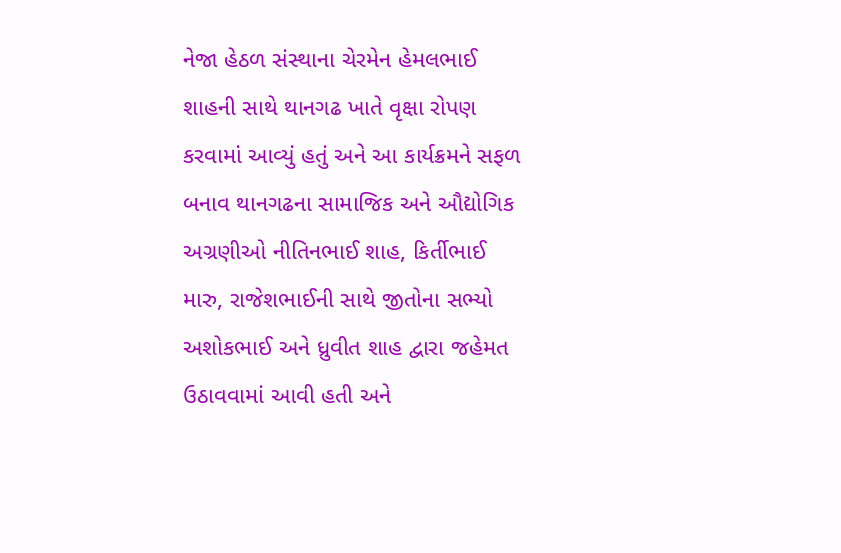નેજા હેઠળ સંસ્થાના ચેરમેન હેમલભાઈ શાહની સાથે થાનગઢ ખાતે વૃક્ષા રોપણ કરવામાં આવ્યું હતું અને આ કાર્યક્રમને સફળ બનાવ થાનગઢના સામાજિક અને ઔદ્યોગિક અગ્રણીઓ નીતિનભાઈ શાહ, કિર્તીભાઈ મારુ, રાજેશભાઈની સાથે જીતોના સભ્યો અશોકભાઈ અને ધ્રુવીત શાહ દ્વારા જહેમત ઉઠાવવામાં આવી હતી અને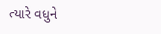ત્યારે વધુને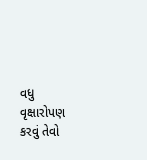વધુ વૃક્ષારોપણ કરવું તેવો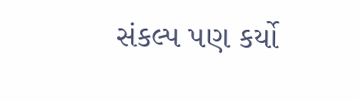સંકલ્પ પણ કર્યો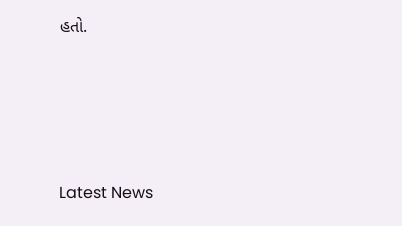હતો.






Latest News